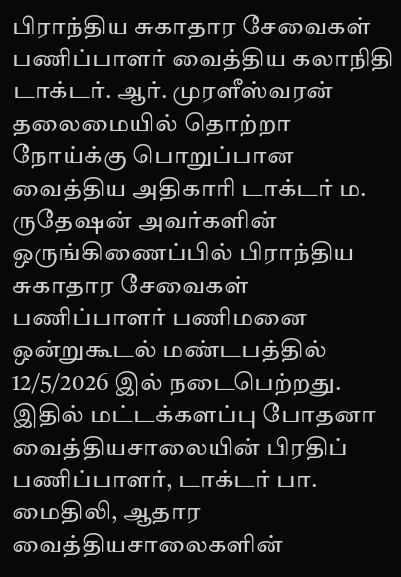பிராந்திய சுகாதார சேவைகள் பணிப்பாளர் வைத்திய கலாநிதி டாக்டர். ஆர். முரளீஸ்வரன் தலைமையில் தொற்றா நோய்க்கு பொறுப்பான வைத்திய அதிகாரி டாக்டர் ம. ருதேஷன் அவர்களின் ஒருங்கிணைப்பில் பிராந்திய சுகாதார சேவைகள் பணிப்பாளர் பணிமனை ஒன்றுகூடல் மண்டபத்தில் 12/5/2026 இல் நடைபெற்றது.
இதில் மட்டக்களப்பு போதனா வைத்தியசாலையின் பிரதிப் பணிப்பாளர், டாக்டர் பா. மைதிலி, ஆதார வைத்தியசாலைகளின்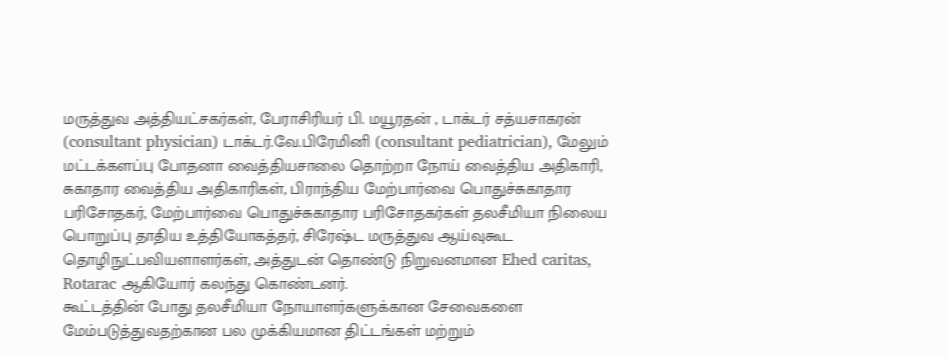மருத்துவ அத்தியட்சகர்கள், பேராசிரியர் பி. மயூரதன் , டாக்டர் சத்யசாகரன் (consultant physician) டாக்டர்.வே.பிரேமினி (consultant pediatrician), மேலும் மட்டக்களப்பு போதனா வைத்தியசாலை தொற்றா நோய் வைத்திய அதிகாரி, சுகாதார வைத்திய அதிகாரிகள், பிராந்திய மேற்பார்வை பொதுச்சுகாதார பரிசோதகர், மேற்பார்வை பொதுச்சுகாதார பரிசோதகர்கள் தலசீமியா நிலைய பொறுப்பு தாதிய உத்தியோகத்தர், சிரேஷ்ட மருத்துவ ஆய்வுகூட தொழிநுட்பவியளாளர்கள், அத்துடன் தொண்டு நிறுவனமான Ehed caritas, Rotarac ஆகியோர் கலந்து கொண்டனர்.
கூட்டத்தின் போது தலசீமியா நோயாளர்களுக்கான சேவைகளை மேம்படுத்துவதற்கான பல முக்கியமான திட்டங்கள் மற்றும்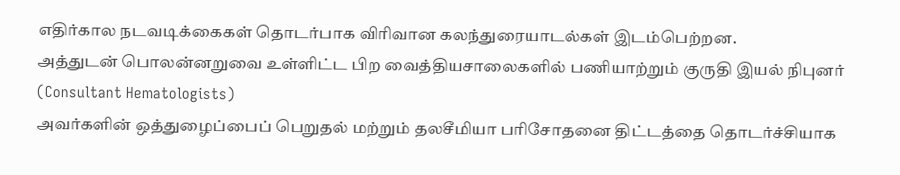எதிர்கால நடவடிக்கைகள் தொடர்பாக விரிவான கலந்துரையாடல்கள் இடம்பெற்றன.
அத்துடன் பொலன்னறுவை உள்ளிட்ட பிற வைத்தியசாலைகளில் பணியாற்றும் குருதி இயல் நிபுனர் (Consultant Hematologists)
அவர்களின் ஒத்துழைப்பைப் பெறுதல் மற்றும் தலசீமியா பரிசோதனை திட்டத்தை தொடர்ச்சியாக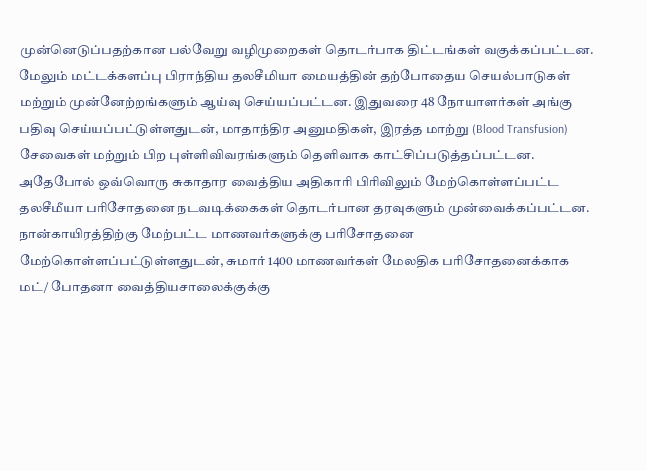முன்னெடுப்பதற்கான பல்வேறு வழிமுறைகள் தொடர்பாக திட்டங்கள் வகுக்கப்பட்டன.
மேலும் மட்டக்களப்பு பிராந்திய தலசீமியா மையத்தின் தற்போதைய செயல்பாடுகள் மற்றும் முன்னேற்றங்களும் ஆய்வு செய்யப்பட்டன. இதுவரை 48 நோயாளர்கள் அங்கு பதிவு செய்யப்பட்டுள்ளதுடன், மாதாந்திர அனுமதிகள், இரத்த மாற்று (Blood Transfusion) சேவைகள் மற்றும் பிற புள்ளிவிவரங்களும் தெளிவாக காட்சிப்படுத்தப்பட்டன.
அதேபோல் ஒவ்வொரு சுகாதார வைத்திய அதிகாரி பிரிவிலும் மேற்கொள்ளப்பட்ட தலசீமீயா பரிசோதனை நடவடிக்கைகள் தொடர்பான தரவுகளும் முன்வைக்கப்பட்டன. நான்காயிரத்திற்கு மேற்பட்ட மாணவர்களுக்கு பரிசோதனை மேற்கொள்ளப்பட்டுள்ளதுடன், சுமார் 1400 மாணவர்கள் மேலதிக பரிசோதனைக்காக மட்/ போதனா வைத்தியசாலைக்குக்கு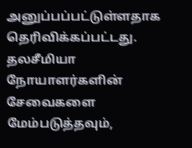அனுப்பப்பட்டுள்ளதாக தெரிவிக்கப்பட்டது.
தலசீமியா நோயாளர்களின் சேவைகளை மேம்படுத்தவும்,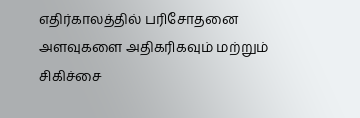எதிர்காலத்தில் பரிசோதனை அளவுகளை அதிகரிகவும் மற்றும் சிகிச்சை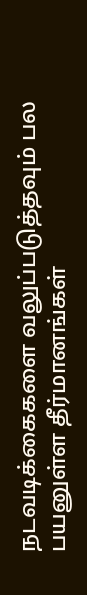நடவடிக்கைகளை வலுப்படுத்தவும் பல பயனுள்ள தீர்மானங்கள்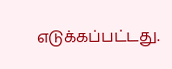எடுக்கப்பட்டது.